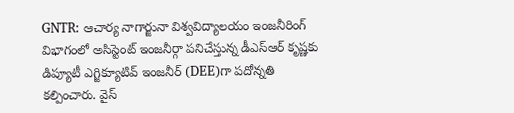GNTR: ఆచార్య నాగార్జునా విశ్వవిద్యాలయం ఇంజనీరింగ్ విభాగంలో అసిస్టెంట్ ఇంజనీర్గా పనిచేస్తున్న డీఎస్ఆర్ కృష్ణకు డిప్యూటీ ఎగ్జిక్యూటివ్ ఇంజనీర్ (DEE)గా పదోన్నతి కల్పించారు. వైస్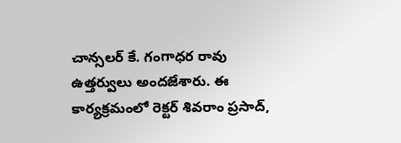చాన్సలర్ కే. గంగాధర రావు ఉత్తర్వులు అందజేశారు. ఈ కార్యక్రమంలో రెక్టర్ శివరాం ప్రసాద్,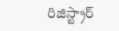రిజిస్ట్రార్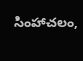సింహాచలం,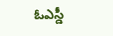ఓఎస్డీ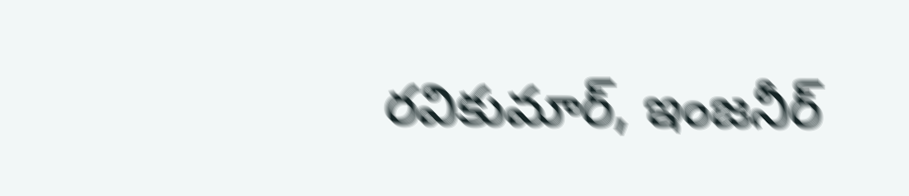రవికుమార్, ఇంజనీర్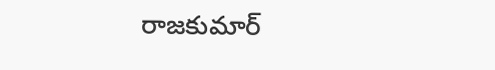రాజకుమార్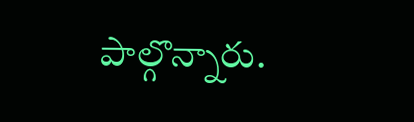పాల్గొన్నారు.